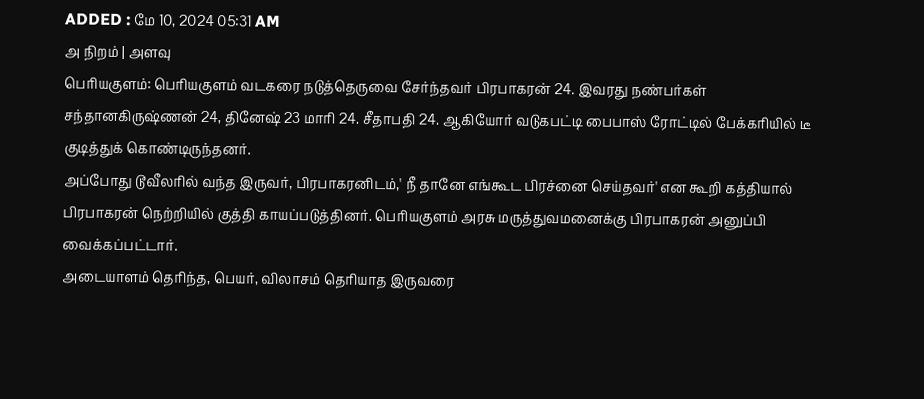ADDED : மே 10, 2024 05:31 AM
அ நிறம் | அளவு
பெரியகுளம்: பெரியகுளம் வடகரை நடுத்தெருவை சேர்ந்தவர் பிரபாகரன் 24. இவரது நண்பர்கள் சந்தானகிருஷ்ணன் 24, தினேஷ் 23 மாரி 24. சீதாபதி 24. ஆகியோர் வடுகபட்டி பைபாஸ் ரோட்டில் பேக்கரியில் டீ குடித்துக் கொண்டிருந்தனர்.
அப்போது டூவீலரில் வந்த இருவர், பிரபாகரனிடம்,' நீ தானே எங்கூட பிரச்னை செய்தவர்' என கூறி கத்தியால் பிரபாகரன் நெற்றியில் குத்தி காயப்படுத்தினர். பெரியகுளம் அரசு மருத்துவமனைக்கு பிரபாகரன் அனுப்பி வைக்கப்பட்டார்.
அடையாளம் தெரிந்த, பெயர், விலாசம் தெரியாத இருவரை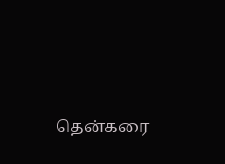தென்கரை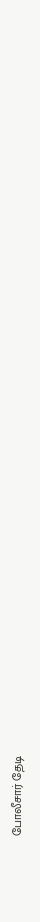போலீசார் தேடி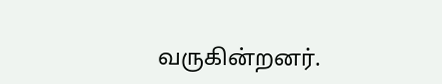வருகின்றனர்.